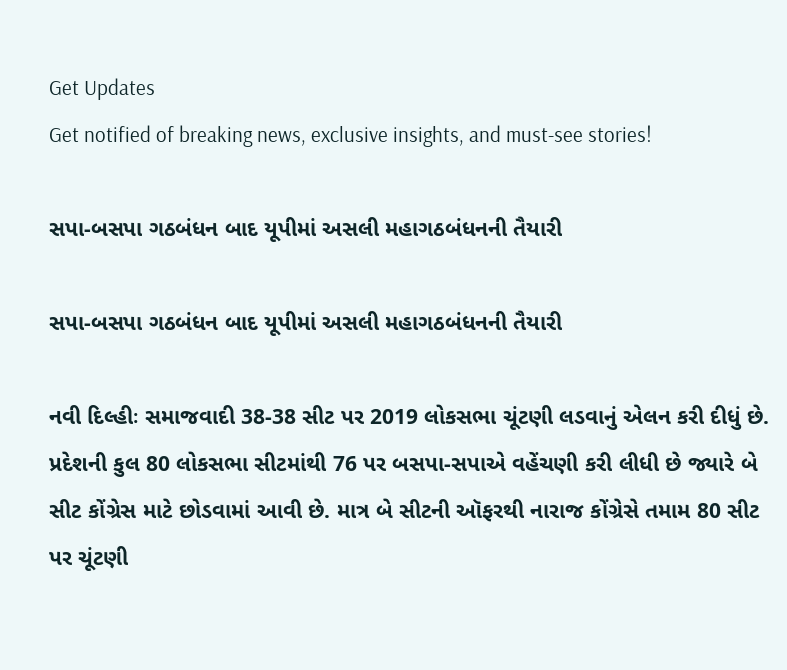Get Updates
Get notified of breaking news, exclusive insights, and must-see stories!

સપા-બસપા ગઠબંધન બાદ યૂપીમાં અસલી મહાગઠબંધનની તૈયારી

સપા-બસપા ગઠબંધન બાદ યૂપીમાં અસલી મહાગઠબંધનની તૈયારી

નવી દિલ્હીઃ સમાજવાદી 38-38 સીટ પર 2019 લોકસભા ચૂંટણી લડવાનું એલન કરી દીધું છે. પ્રદેશની કુલ 80 લોકસભા સીટમાંથી 76 પર બસપા-સપાએ વહેંચણી કરી લીધી છે જ્યારે બે સીટ કોંગ્રેસ માટે છોડવામાં આવી છે. માત્ર બે સીટની ઑફરથી નારાજ કોંગ્રેસે તમામ 80 સીટ પર ચૂંટણી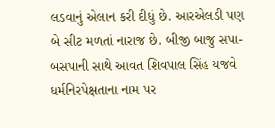લડવાનું એલાન કરી દીધું છે. આરએલડી પણ બે સીટ મળતાં નારાજ છે. બીજી બાજુ સપા-બસપાની સાથે આવત શિવપાલ સિંહ યજવે ધર્મનિરપેક્ષતાના નામ પર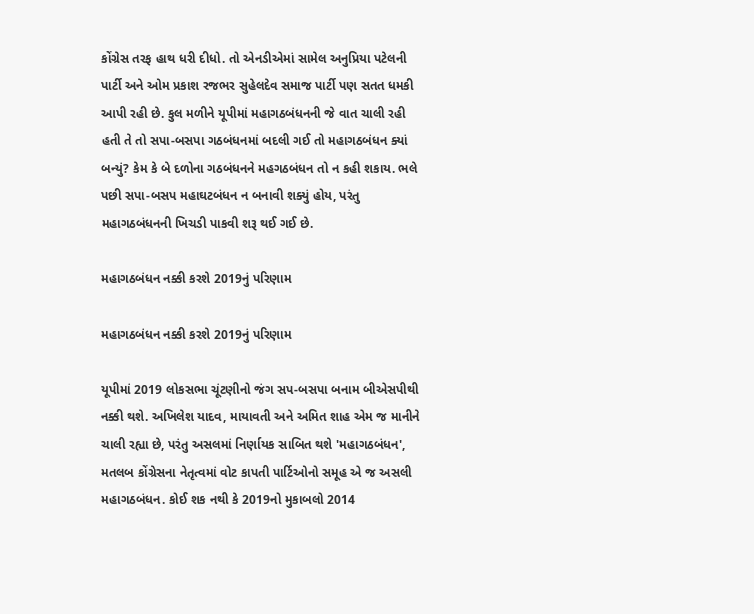કોંગ્રેસ તરફ હાથ ધરી દીધો. તો એનડીએમાં સામેલ અનુપ્રિયા પટેલની પાર્ટી અને ઓમ પ્રકાશ રજભર સુહેલદેવ સમાજ પાર્ટી પણ સતત ધમકી આપી રહી છે. કુલ મળીને યૂપીમાં મહાગઠબંધનની જે વાત ચાલી રહી હતી તે તો સપા-બસપા ગઠબંધનમાં બદલી ગઈ તો મહાગઠબંધન ક્યાં બન્યું? કેમ કે બે દળોના ગઠબંધનને મહગઠબંધન તો ન કહી શકાય. ભલે પછી સપા-બસપ મહાઘટબંધન ન બનાવી શક્યું હોય, પરંતુ મહાગઠબંધનની ખિચડી પાકવી શરૂ થઈ ગઈ છે.

મહાગઠબંધન નક્કી કરશે 2019નું પરિણામ

મહાગઠબંધન નક્કી કરશે 2019નું પરિણામ

યૂપીમાં 2019 લોકસભા ચૂંટણીનો જંગ સપ-બસપા બનામ બીએસપીથી નક્કી થશે. અખિલેશ યાદવ, માયાવતી અને અમિત શાહ એમ જ માનીને ચાલી રહ્યા છે, પરંતુ અસલમાં નિર્ણાયક સાબિત થશે 'મહાગઠબંધન', મતલબ કોંગ્રેસના નેતૃત્વમાં વોટ કાપતી પાર્ટિઓનો સમૂહ એ જ અસલી મહાગઠબંધન. કોઈ શક નથી કે 2019નો મુકાબલો 2014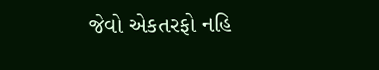જેવો એકતરફો નહિ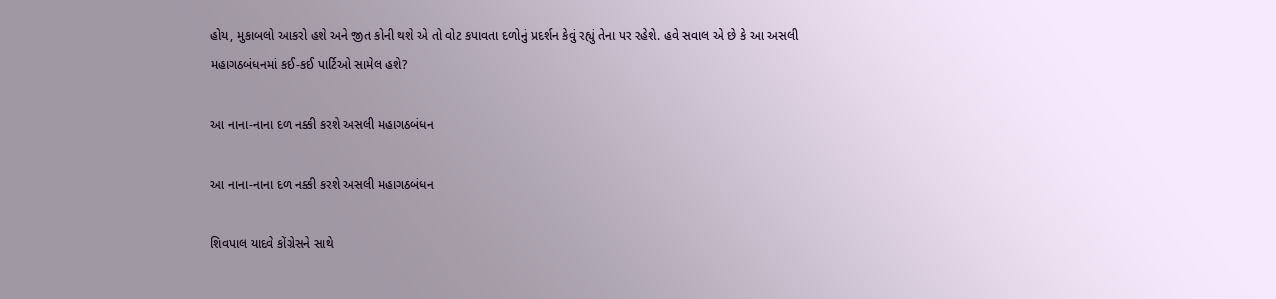હોય, મુકાબલો આકરો હશે અને જીત કોની થશે એ તો વોટ કપાવતા દળોનું પ્રદર્શન કેવું રહ્યું તેના પર રહેશે. હવે સવાલ એ છે કે આ અસલી મહાગઠબંધનમાં કઈ-કઈ પાર્ટિઓ સામેલ હશે?

આ નાના-નાના દળ નક્કી કરશે અસલી મહાગઠબંધન

આ નાના-નાના દળ નક્કી કરશે અસલી મહાગઠબંધન

શિવપાલ યાદવે કોંગ્રેસને સાથે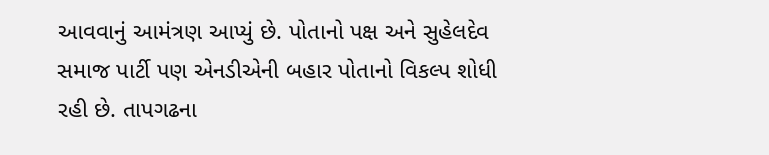આવવાનું આમંત્રણ આપ્યું છે. પોતાનો પક્ષ અને સુહેલદેવ સમાજ પાર્ટી પણ એનડીએની બહાર પોતાનો વિકલ્પ શોધી રહી છે. તાપગઢના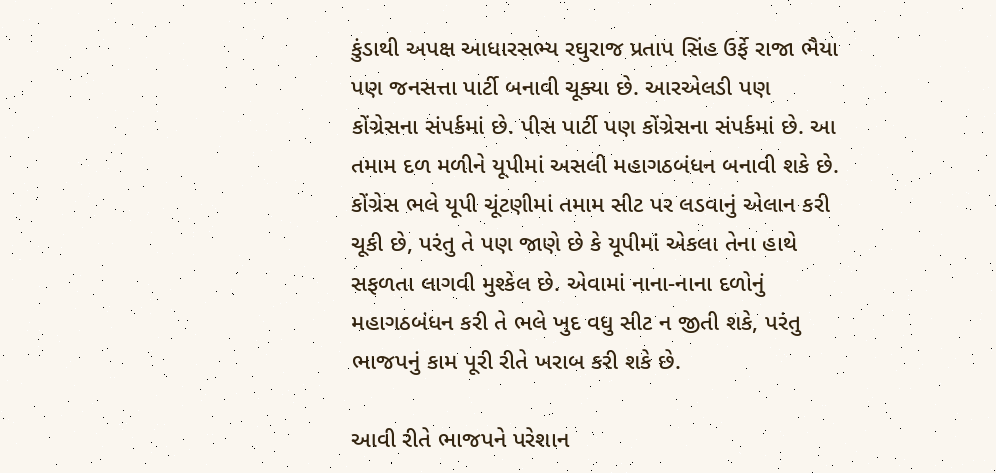કુંડાથી અપક્ષ આધારસભ્ય રઘુરાજ પ્રતાપ સિંહ ઉર્ફે રાજા ભૈયા પણ જનસત્તા પાર્ટી બનાવી ચૂક્યા છે. આરએલડી પણ કોંગ્રેસના સંપર્કમાં છે. પીસ પાર્ટી પણ કોંગ્રેસના સંપર્કમાં છે. આ તમામ દળ મળીને યૂપીમાં અસલી મહાગઠબંધન બનાવી શકે છે. કોંગ્રેસ ભલે યૂપી ચૂંટણીમાં તમામ સીટ પર લડવાનું એલાન કરી ચૂકી છે, પરંતુ તે પણ જાણે છે કે યૂપીમાં એકલા તેના હાથે સફળતા લાગવી મુશ્કેલ છે. એવામાં નાના-નાના દળોનું મહાગઠબંધન કરી તે ભલે ખુદ વધુ સીટ ન જીતી શકે, પરંતુ ભાજપનું કામ પૂરી રીતે ખરાબ કરી શકે છે.

આવી રીતે ભાજપને પરેશાન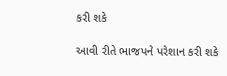કરી શકે

આવી રીતે ભાજપને પરેશાન કરી શકે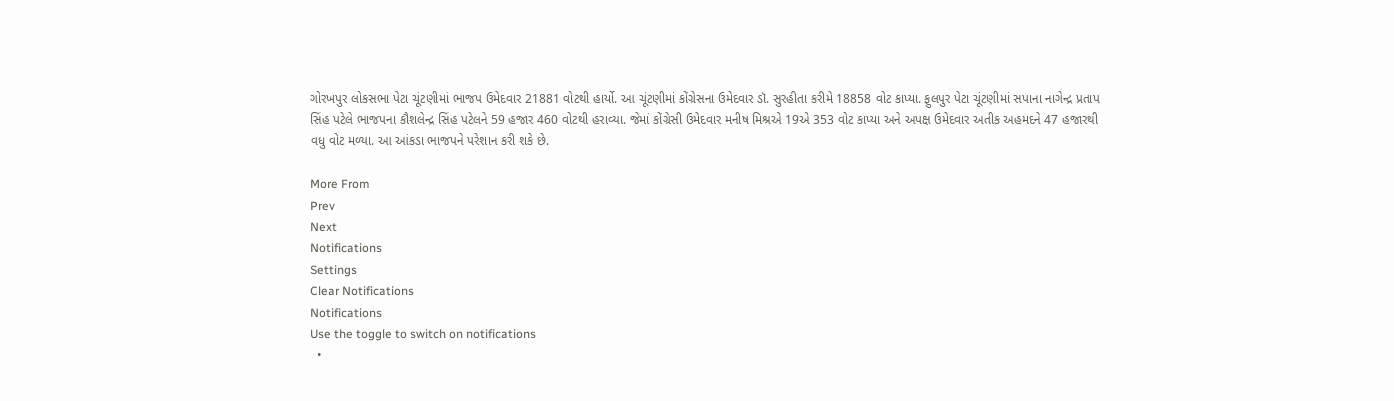ગોરખપુર લોકસભા પેટા ચૂંટણીમાં ભાજપ ઉમેદવાર 21881 વોટથી હાર્યો. આ ચૂંટણીમાં કોંગ્રેસના ઉમેદવાર ડૉ. સુરહીતા કરીમે 18858 વોટ કાપ્યા. ફુલપુર પેટા ચૂંટણીમાં સપાના નાગેન્દ્ર પ્રતાપ સિંહ પટેલે ભાજપના કૌશલેન્દ્ર સિંહ પટેલને 59 હજાર 460 વોટથી હરાવ્યા. જેમાં કોંગ્રેસી ઉમેદવાર મનીષ મિશ્રએ 19એ 353 વોટ કાપ્યા અને અપક્ષ ઉમેદવાર અતીક અહમદને 47 હજારથી વધુ વોટ મળ્યા. આ આંકડા ભાજપને પરેશાન કરી શકે છે.

More From
Prev
Next
Notifications
Settings
Clear Notifications
Notifications
Use the toggle to switch on notifications
  •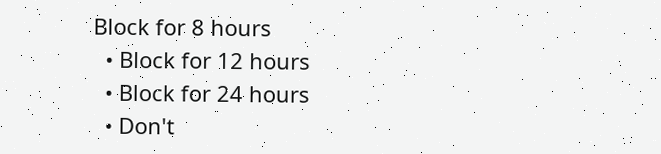Block for 8 hours
  • Block for 12 hours
  • Block for 24 hours
  • Don't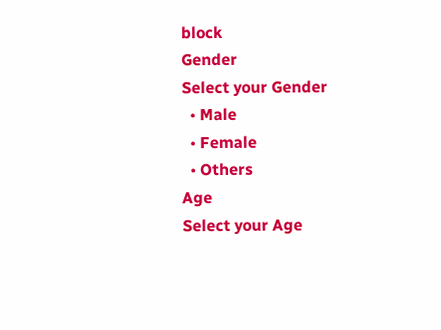block
Gender
Select your Gender
  • Male
  • Female
  • Others
Age
Select your Age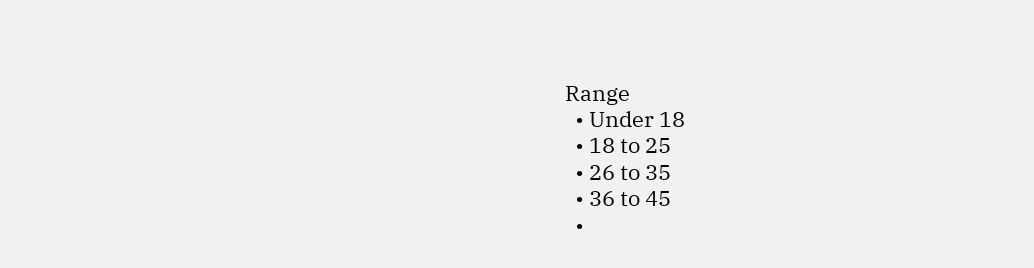Range
  • Under 18
  • 18 to 25
  • 26 to 35
  • 36 to 45
  •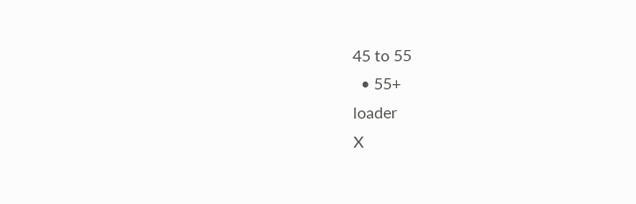45 to 55
  • 55+
loader
X